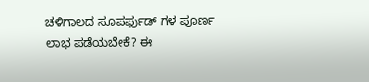ಚಳಿಗಾಲದ ಸೂಪರ್ಫುಡ್ ಗಳ ಪೂರ್ಣ ಲಾಭ ಪಡೆಯಬೇಕೆ? ಈ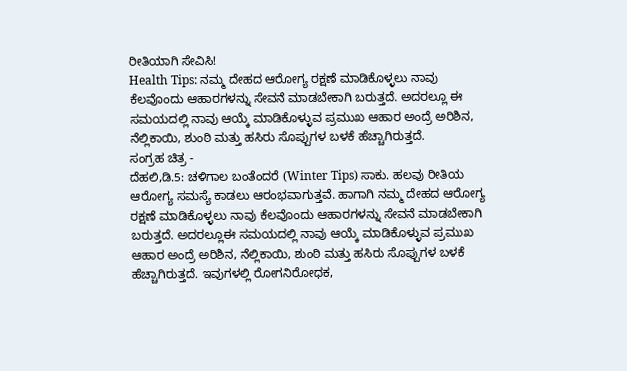ರೀತಿಯಾಗಿ ಸೇವಿಸಿ!
Health Tips: ನಮ್ಮ ದೇಹದ ಆರೋಗ್ಯ ರಕ್ಷಣೆ ಮಾಡಿಕೊಳ್ಳಲು ನಾವು ಕೆಲವೊಂದು ಆಹಾರಗಳನ್ನು ಸೇವನೆ ಮಾಡಬೇಕಾಗಿ ಬರುತ್ತದೆ. ಅದರಲ್ಲೂ ಈ ಸಮಯದಲ್ಲಿ ನಾವು ಆಯ್ಕೆ ಮಾಡಿಕೊಳ್ಳುವ ಪ್ರಮುಖ ಆಹಾರ ಅಂದ್ರೆ ಅರಿಶಿನ, ನೆಲ್ಲಿಕಾಯಿ, ಶುಂಠಿ ಮತ್ತು ಹಸಿರು ಸೊಪ್ಪುಗಳ ಬಳಕೆ ಹೆಚ್ಚಾಗಿರುತ್ತದೆ.
ಸಂಗ್ರಹ ಚಿತ್ರ -
ದೆಹಲಿ,ಡಿ.5: ಚಳಿಗಾಲ ಬಂತೆಂದರೆ (Winter Tips) ಸಾಕು. ಹಲವು ರೀತಿಯ ಆರೋಗ್ಯ ಸಮಸ್ಯೆ ಕಾಡಲು ಆರಂಭವಾಗುತ್ತವೆ. ಹಾಗಾಗಿ ನಮ್ಮ ದೇಹದ ಆರೋಗ್ಯ ರಕ್ಷಣೆ ಮಾಡಿಕೊಳ್ಳಲು ನಾವು ಕೆಲವೊಂದು ಆಹಾರಗಳನ್ನು ಸೇವನೆ ಮಾಡಬೇಕಾಗಿ ಬರುತ್ತದೆ. ಅದರಲ್ಲೂಈ ಸಮಯದಲ್ಲಿ ನಾವು ಆಯ್ಕೆ ಮಾಡಿಕೊಳ್ಳುವ ಪ್ರಮುಖ ಆಹಾರ ಅಂದ್ರೆ ಅರಿಶಿನ, ನೆಲ್ಲಿಕಾಯಿ, ಶುಂಠಿ ಮತ್ತು ಹಸಿರು ಸೊಪ್ಪುಗಳ ಬಳಕೆ ಹೆಚ್ಚಾಗಿರುತ್ತದೆ. ಇವುಗಳಲ್ಲಿ ರೋಗನಿರೋಧಕ,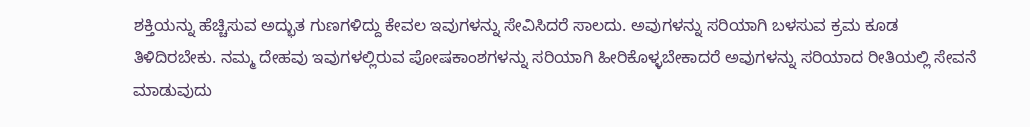ಶಕ್ತಿಯನ್ನು ಹೆಚ್ಚಿಸುವ ಅದ್ಭುತ ಗುಣಗಳಿದ್ದು ಕೇವಲ ಇವುಗಳನ್ನು ಸೇವಿಸಿದರೆ ಸಾಲದು. ಅವುಗಳನ್ನು ಸರಿಯಾಗಿ ಬಳಸುವ ಕ್ರಮ ಕೂಡ ತಿಳಿದಿರಬೇಕು. ನಮ್ಮ ದೇಹವು ಇವುಗಳಲ್ಲಿರುವ ಪೋಷಕಾಂಶಗಳನ್ನು ಸರಿಯಾಗಿ ಹೀರಿಕೊಳ್ಳಬೇಕಾದರೆ ಅವುಗಳನ್ನು ಸರಿಯಾದ ರೀತಿಯಲ್ಲಿ ಸೇವನೆ ಮಾಡುವುದು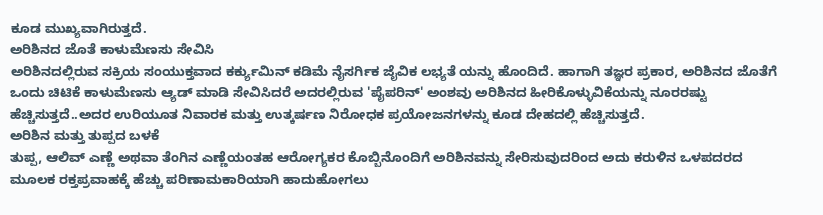ಕೂಡ ಮುಖ್ಯವಾಗಿರುತ್ತದೆ.
ಅರಿಶಿನದ ಜೊತೆ ಕಾಳುಮೆಣಸು ಸೇವಿಸಿ
ಅರಿಶಿನದಲ್ಲಿರುವ ಸಕ್ರಿಯ ಸಂಯುಕ್ತವಾದ ಕರ್ಕ್ಯುಮಿನ್ ಕಡಿಮೆ ನೈಸರ್ಗಿಕ ಜೈವಿಕ ಲಭ್ಯತೆ ಯನ್ನು ಹೊಂದಿದೆ. ಹಾಗಾಗಿ ತಜ್ಞರ ಪ್ರಕಾರ, ಅರಿಶಿನದ ಜೊತೆಗೆ ಒಂದು ಚಿಟಿಕೆ ಕಾಳುಮೆಣಸು ಆ್ಯಡ್ ಮಾಡಿ ಸೇವಿಸಿದರೆ ಅದರಲ್ಲಿರುವ 'ಪೈಪರಿನ್' ಅಂಶವು ಅರಿಶಿನದ ಹೀರಿಕೊಳ್ಳುವಿಕೆಯನ್ನು ನೂರರಷ್ಟು ಹೆಚ್ಚಿಸುತ್ತದೆ..ಅದರ ಉರಿಯೂತ ನಿವಾರಕ ಮತ್ತು ಉತ್ಕರ್ಷಣ ನಿರೋಧಕ ಪ್ರಯೋಜನಗಳನ್ನು ಕೂಡ ದೇಹದಲ್ಲಿ ಹೆಚ್ಚಿಸುತ್ತದೆ.
ಅರಿಶಿನ ಮತ್ತು ತುಪ್ಪದ ಬಳಕೆ
ತುಪ್ಪ, ಆಲಿವ್ ಎಣ್ಣೆ ಅಥವಾ ತೆಂಗಿನ ಎಣ್ಣೆಯಂತಹ ಆರೋಗ್ಯಕರ ಕೊಬ್ಬಿನೊಂದಿಗೆ ಅರಿಶಿನವನ್ನು ಸೇರಿಸುವುದರಿಂದ ಅದು ಕರುಳಿನ ಒಳಪದರದ ಮೂಲಕ ರಕ್ತಪ್ರವಾಹಕ್ಕೆ ಹೆಚ್ಚು ಪರಿಣಾಮಕಾರಿಯಾಗಿ ಹಾದುಹೋಗಲು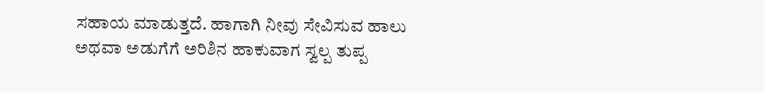ಸಹಾಯ ಮಾಡುತ್ತದೆ. ಹಾಗಾಗಿ ನೀವು ಸೇವಿಸುವ ಹಾಲು ಅಥವಾ ಅಡುಗೆಗೆ ಅರಿಶಿನ ಹಾಕುವಾಗ ಸ್ವಲ್ಪ ತುಪ್ಪ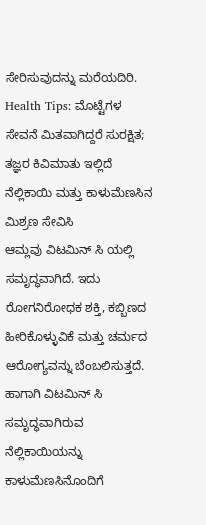ಸೇರಿಸುವುದನ್ನು ಮರೆಯದಿರಿ.
Health Tips: ಮೊಟ್ಟೆಗಳ ಸೇವನೆ ಮಿತವಾಗಿದ್ದರೆ ಸುರಕ್ಷಿತ; ತಜ್ಞರ ಕಿವಿಮಾತು ಇಲ್ಲಿದೆ
ನೆಲ್ಲಿಕಾಯಿ ಮತ್ತು ಕಾಳುಮೆಣಸಿನ ಮಿಶ್ರಣ ಸೇವಿಸಿ
ಆಮ್ಲವು ವಿಟಮಿನ್ ಸಿ ಯಲ್ಲಿ ಸಮೃದ್ಧವಾಗಿದೆ. ಇದು ರೋಗನಿರೋಧಕ ಶಕ್ತಿ, ಕಬ್ಬಿಣದ ಹೀರಿಕೊಳ್ಳುವಿಕೆ ಮತ್ತು ಚರ್ಮದ ಆರೋಗ್ಯವನ್ನು ಬೆಂಬಲಿಸುತ್ತದೆ. ಹಾಗಾಗಿ ವಿಟಮಿನ್ ಸಿ ಸಮೃದ್ಧವಾಗಿರುವ ನೆಲ್ಲಿಕಾಯಿಯನ್ನು ಕಾಳುಮೆಣಸಿನೊಂದಿಗೆ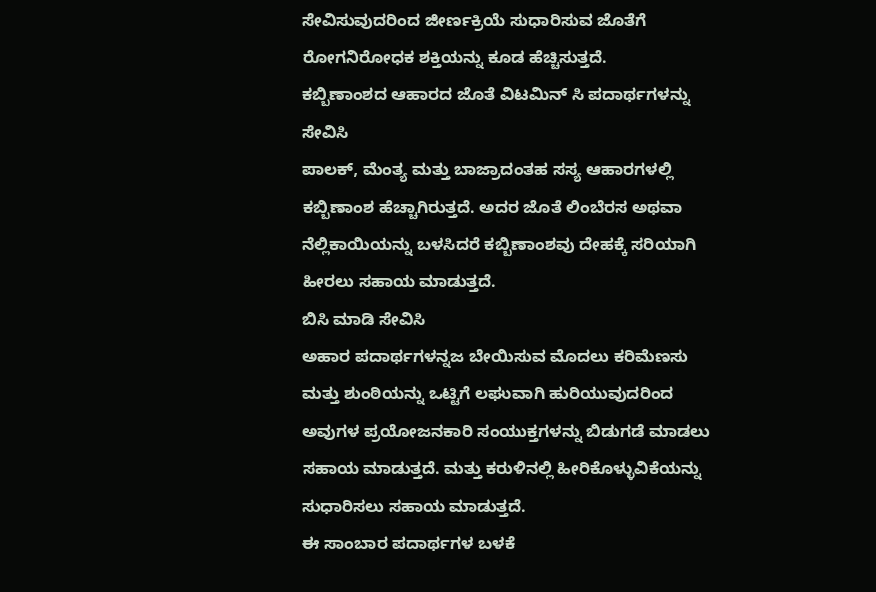ಸೇವಿಸುವುದರಿಂದ ಜೀರ್ಣಕ್ರಿಯೆ ಸುಧಾರಿಸುವ ಜೊತೆಗೆ ರೋಗನಿರೋಧಕ ಶಕ್ತಿಯನ್ನು ಕೂಡ ಹೆಚ್ಚಿಸುತ್ತದೆ.
ಕಬ್ಬಿಣಾಂಶದ ಆಹಾರದ ಜೊತೆ ವಿಟಮಿನ್ ಸಿ ಪದಾರ್ಥಗಳನ್ನು ಸೇವಿಸಿ
ಪಾಲಕ್, ಮೆಂತ್ಯ ಮತ್ತು ಬಾಜ್ರಾದಂತಹ ಸಸ್ಯ ಆಹಾರಗಳಲ್ಲಿ ಕಬ್ಬಿಣಾಂಶ ಹೆಚ್ಚಾಗಿರುತ್ತದೆ. ಅದರ ಜೊತೆ ಲಿಂಬೆರಸ ಅಥವಾ ನೆಲ್ಲಿಕಾಯಿಯನ್ನು ಬಳಸಿದರೆ ಕಬ್ಬಿಣಾಂಶವು ದೇಹಕ್ಕೆ ಸರಿಯಾಗಿ ಹೀರಲು ಸಹಾಯ ಮಾಡುತ್ತದೆ.
ಬಿಸಿ ಮಾಡಿ ಸೇವಿಸಿ
ಅಹಾರ ಪದಾರ್ಥಗಳನ್ನಜ ಬೇಯಿಸುವ ಮೊದಲು ಕರಿಮೆಣಸು ಮತ್ತು ಶುಂಠಿಯನ್ನು ಒಟ್ಟಿಗೆ ಲಘುವಾಗಿ ಹುರಿಯುವುದರಿಂದ ಅವುಗಳ ಪ್ರಯೋಜನಕಾರಿ ಸಂಯುಕ್ತಗಳನ್ನು ಬಿಡುಗಡೆ ಮಾಡಲು ಸಹಾಯ ಮಾಡುತ್ತದೆ. ಮತ್ತು ಕರುಳಿನಲ್ಲಿ ಹೀರಿಕೊಳ್ಳುವಿಕೆಯನ್ನು ಸುಧಾರಿಸಲು ಸಹಾಯ ಮಾಡುತ್ತದೆ.
ಈ ಸಾಂಬಾರ ಪದಾರ್ಥಗಳ ಬಳಕೆ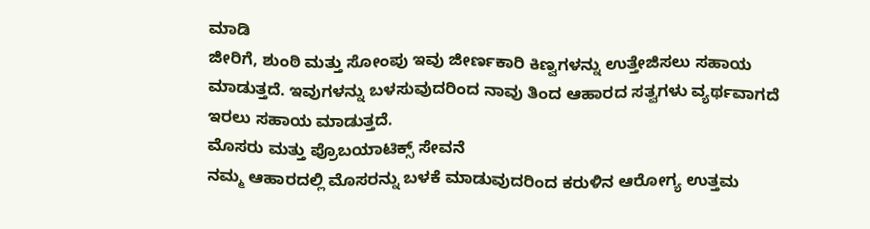ಮಾಡಿ
ಜೀರಿಗೆ, ಶುಂಠಿ ಮತ್ತು ಸೋಂಪು ಇವು ಜೀರ್ಣಕಾರಿ ಕಿಣ್ವಗಳನ್ನು ಉತ್ತೇಜಿಸಲು ಸಹಾಯ ಮಾಡುತ್ತದೆ. ಇವುಗಳನ್ನು ಬಳಸುವುದರಿಂದ ನಾವು ತಿಂದ ಆಹಾರದ ಸತ್ವಗಳು ವ್ಯರ್ಥವಾಗದೆ ಇರಲು ಸಹಾಯ ಮಾಡುತ್ತದೆ.
ಮೊಸರು ಮತ್ತು ಪ್ರೊಬಯಾಟಿಕ್ಸ್ ಸೇವನೆ
ನಮ್ಮ ಆಹಾರದಲ್ಲಿ ಮೊಸರನ್ನು ಬಳಕೆ ಮಾಡುವುದರಿಂದ ಕರುಳಿನ ಆರೋಗ್ಯ ಉತ್ತಮ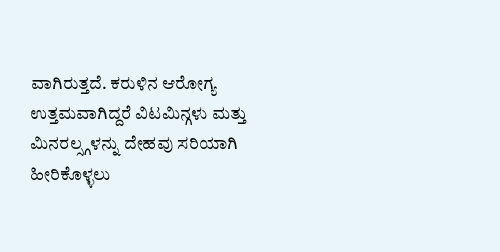ವಾಗಿರುತ್ತದೆ. ಕರುಳಿನ ಆರೋಗ್ಯ ಉತ್ತಮವಾಗಿದ್ದರೆ ವಿಟಮಿನ್ಗಳು ಮತ್ತು ಮಿನರಲ್ಸ್ಗಳನ್ನು ದೇಹವು ಸರಿಯಾಗಿ ಹೀರಿಕೊಳ್ಳಲು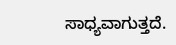ಸಾಧ್ಯವಾಗುತ್ತದೆ.